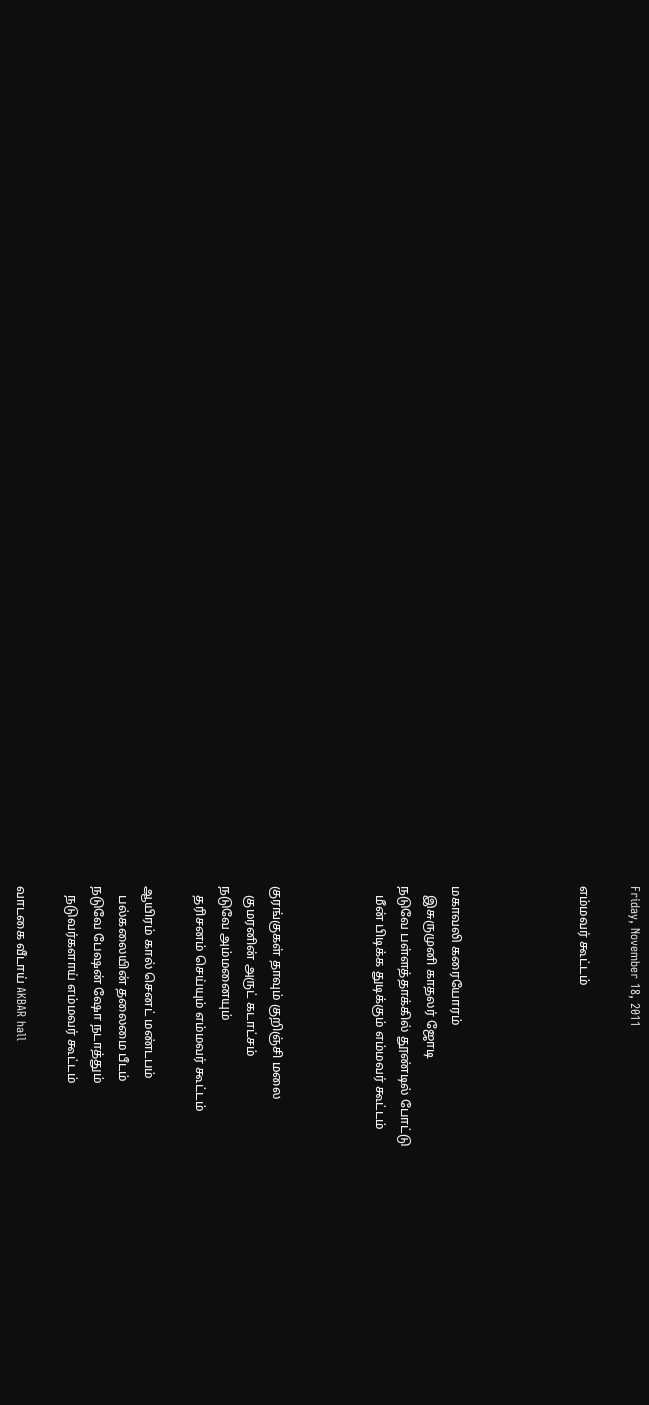Friday, November 18, 2011

எம்மவர் கூட்டம்




மகாவலி கரையோரம்
   இசுருமுனி காதலர் ஜோடி
நடுவே பள்ளத்தாக்கில் தூண்டில் போட்டு
   மீன் பிடிக்க துடிக்கும் எம்மவர் கூட்டம்



குரங்குகள் தாவும் குறிஞ்சி மலை
   குமரனின் அருட் கடாட்சம்
நடுவே அம்மனையும்
   தரிசனம் செய்யும் எம்மவர் கூட்டம்

ஆயிரம் கால் செனட் மண்டபம்
   பல்கலையின் தலைமை பீடம்
நடுவே பேஷன் ஷோ நடாத்தும்
   நடுவர்களாய் எம்மவர் கூட்டம்

வாடகை வீடாய் AKBAR hall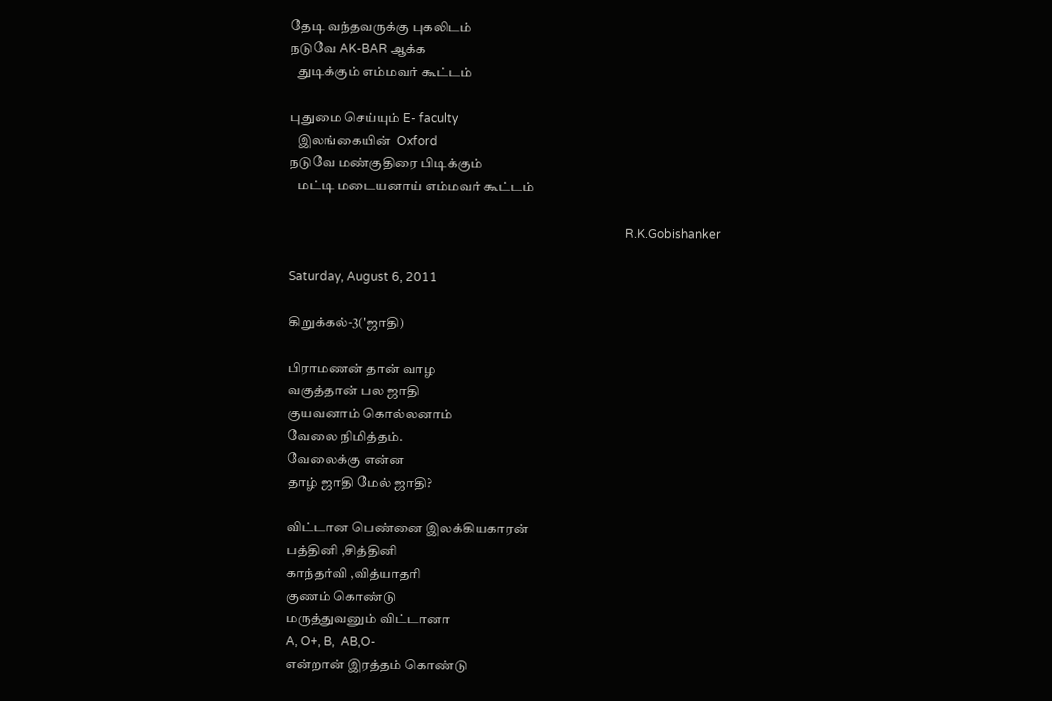தேடி வந்தவருக்கு புகலிடம்
நடுவே AK-BAR ஆக்க
   துடிக்கும் எம்மவர் கூட்டம்

புதுமை செய்யும் E- faculty
   இலங்கையின்  Oxford
நடுவே மண்குதிரை பிடிக்கும்
   மட்டி மடையனாய் எம்மவர் கூட்டம்

                                                                                                                R.K.Gobishanker

Saturday, August 6, 2011

கிறுக்கல்-3('ஜாதி)

பிராமணன் தான் வாழ
வகுத்தான் பல ஜாதி
குயவனாம் கொல்லனாம்
வேலை நிமித்தம்.
வேலைக்கு என்ன
தாழ் ஜாதி மேல் ஜாதி?

விட்டான பெண்னை இலக்கியகாரன்
பத்தினி ,சித்தினி
காந்தர்வி ,வித்யாதரி
குணம் கொண்டு
மருத்துவனும் விட்டானா
A, O+, B,  AB,O-
என்றான் இரத்தம் கொண்டு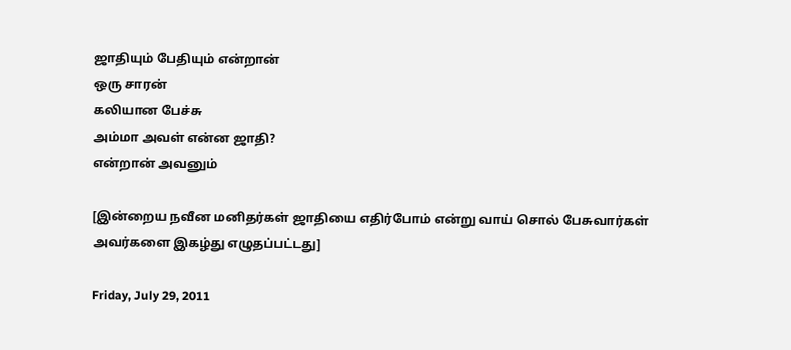ஜாதியும் பேதியும் என்றான்
ஒரு சாரன்
கலியான பேச்சு
அம்மா அவள் என்ன ஜாதி?
என்றான் அவனும்

[இன்றைய நவீன மனிதர்கள் ஜாதியை எதிர்போம் என்று வாய் சொல் பேசுவார்கள்
அவர்களை இகழ்து எழுதப்பட்டது]

Friday, July 29, 2011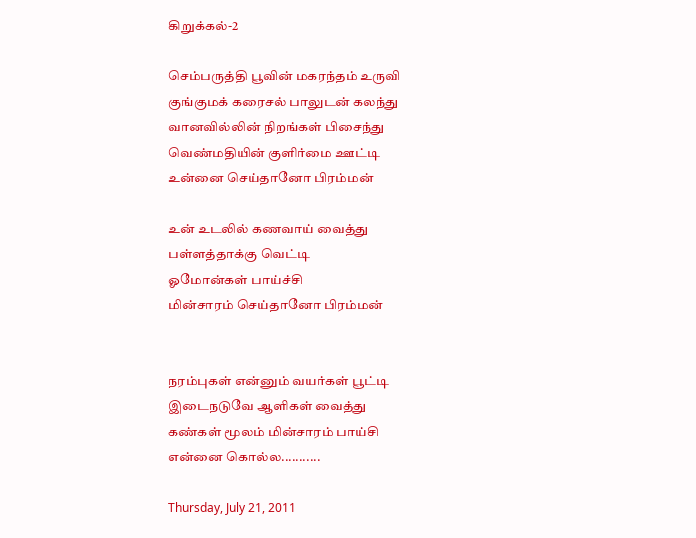கிறுக்கல்-2

செம்பருத்தி பூவின் மகரந்தம் உருவி
குங்குமக் கரைசல் பாலுடன் கலந்து
வானவில்லின் நிறங்கள் பிசைந்து
வெண்மதியின் குளிர்மை ஊட்டி
உன்னை செய்தானோ பிரம்மன்

உன் உடலில் கணவாய் வைத்து
பள்ளத்தாக்கு வெட்டி
ஓமோன்கள் பாய்ச்சி
மின்சாரம் செய்தானோ பிரம்மன்


நரம்புகள் என்னும் வயர்கள் பூட்டி
இடைநடுவே ஆளிகள் வைத்து
கண்கள் மூலம் மின்சாரம் பாய்சி
என்னை கொல்ல...........

Thursday, July 21, 2011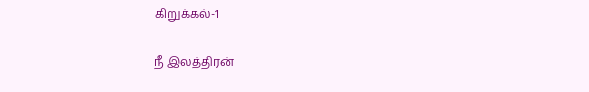கிறுக்கல்-1

நீ இலத்திரன்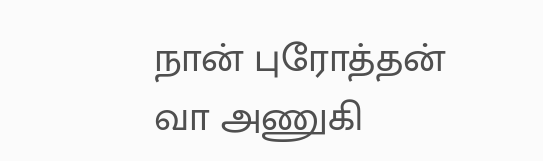நான் புரோத்தன்
வா அணுகி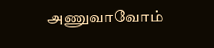அணுவாவோம்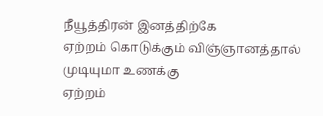நீயூத்திரன் இனத்திற்கே
ஏற்றம் கொடுக்கும் விஞ்ஞானத்தால்
முடியுமா உணக்கு
ஏற்றம்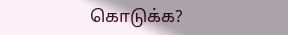கொடுக்க?